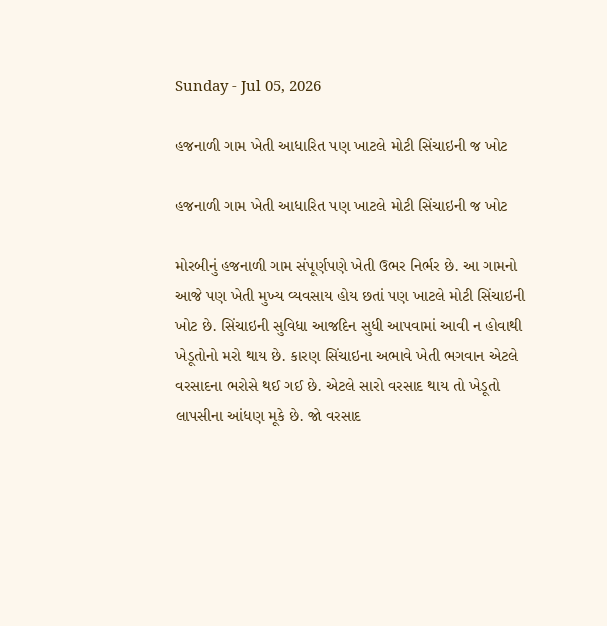Sunday - Jul 05, 2026

હજનાળી ગામ ખેતી આધારિત પણ ખાટલે મોટી સિંચાઇની જ ખોટ

હજનાળી ગામ ખેતી આધારિત પણ ખાટલે મોટી સિંચાઇની જ ખોટ

મોરબીનું હજનાળી ગામ સંપૂર્ણપણે ખેતી ઉભર નિર્ભર છે. આ ગામનો આજે પણ ખેતી મુખ્ય વ્યવસાય હોય છતાં પણ ખાટલે મોટી સિંચાઇની ખોટ છે. સિંચાઇની સુવિધા આજદિન સુધી આપવામાં આવી ન હોવાથી ખેડૂતોનો મરો થાય છે. કારણ સિંચાઇના અભાવે ખેતી ભગવાન એટલે વરસાદના ભરોસે થઈ ગઈ છે. એટલે સારો વરસાદ થાય તો ખેડૂતો લાપસીના આંધણ મૂકે છે. જો વરસાદ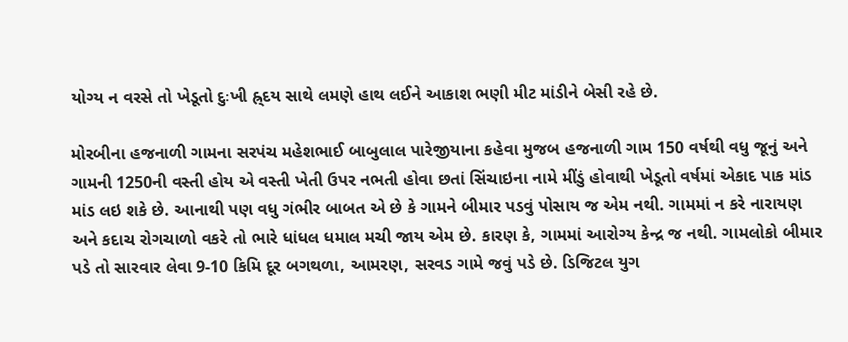યોગ્ય ન વરસે તો ખેડૂતો દુઃખી હ્ર્દય સાથે લમણે હાથ લઈને આકાશ ભણી મીટ માંડીને બેસી રહે છે.

મોરબીના હજનાળી ગામના સરપંચ મહેશભાઈ બાબુલાલ પારેજીયાના કહેવા મુજબ હજનાળી ગામ 150 વર્ષથી વધુ જૂનું અને ગામની 1250ની વસ્તી હોય એ વસ્તી ખેતી ઉપર નભતી હોવા છતાં સિંચાઇના નામે મીંડું હોવાથી ખેડૂતો વર્ષમાં એકાદ પાક માંડ માંડ લઇ શકે છે. આનાથી પણ વધુ ગંભીર બાબત એ છે કે ગામને બીમાર પડવું પોસાય જ એમ નથી. ગામમાં ન કરે નારાયણ અને કદાચ રોગચાળો વકરે તો ભારે ધાંધલ ધમાલ મચી જાય એમ છે. કારણ કે, ગામમાં આરોગ્ય કેન્દ્ર જ નથી. ગામલોકો બીમાર પડે તો સારવાર લેવા 9-10 કિમિ દૂર બગથળા, આમરણ, સરવડ ગામે જવું પડે છે. ડિજિટલ યુગ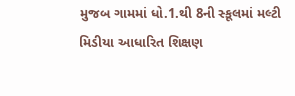મુજબ ગામમાં ધો.1.થી 8ની સ્કૂલમાં મલ્ટી મિડીયા આધારિત શિક્ષણ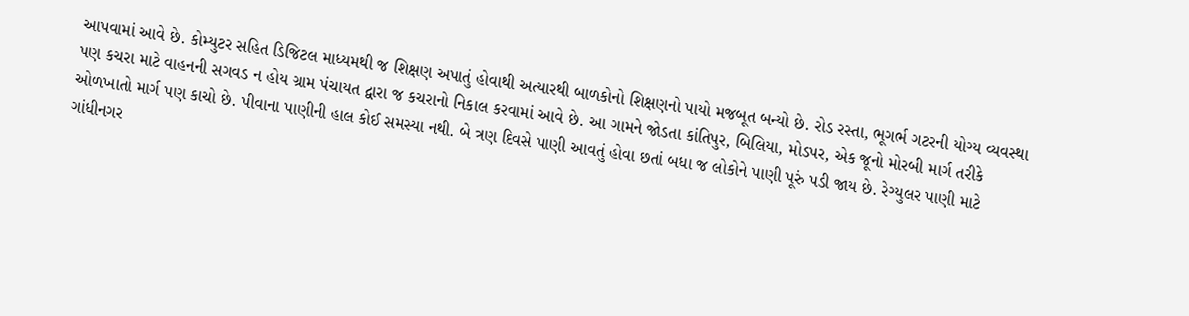આપવામાં આવે છે. કોમ્યુટર સહિત ડિજિટલ માધ્યમથી જ શિક્ષણ અપાતું હોવાથી અત્યારથી બાળકોનો શિક્ષણનો પાયો મજબૂત બન્યો છે. રોડ રસ્તા, ભૂગર્ભ ગટરની યોગ્ય વ્યવસ્થા પણ કચરા માટે વાહનની સગવડ ન હોય ગ્રામ પંચાયત દ્વારા જ કચરાનો નિકાલ કરવામાં આવે છે. આ ગામને જોડતા કાંતિપુર, બિલિયા, મોડપર, એક જૂનો મોરબી માર્ગ તરીકે ઓળખાતો માર્ગ પણ કાચો છે. પીવાના પાણીની હાલ કોઈ સમસ્યા નથી. બે ત્રણ દિવસે પાણી આવતું હોવા છતાં બધા જ લોકોને પાણી પૂરું પડી જાય છે. રેગ્યુલર પાણી માટે ગાંધીનગર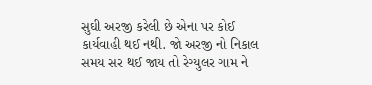સુઘી અરજી કરેલી છે એના પર કોઈ કાર્યવાહી થઈ નથી. જો અરજી નો નિકાલ સમય સર થઈ જાય તો રેગ્યુલર ગામ ને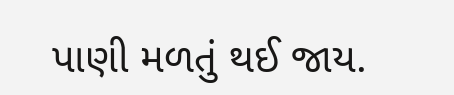પાણી મળતું થઈ જાય.